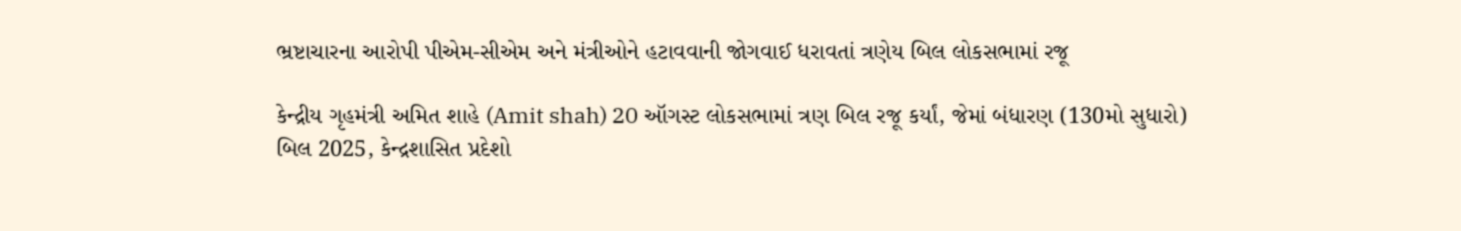ભ્રષ્ટાચારના આરોપી પીએમ-સીએમ અને મંત્રીઓને હટાવવાની જોગવાઈ ધરાવતાં ત્રણેય બિલ લોકસભામાં રજૂ

કેન્દ્રીય ગૃહમંત્રી અમિત શાહે (Amit shah) 20 ઑગસ્ટ લોકસભામાં ત્રણ બિલ રજૂ કર્યાં, જેમાં બંધારણ (130મો સુધારો) બિલ 2025, કેન્દ્રશાસિત પ્રદેશો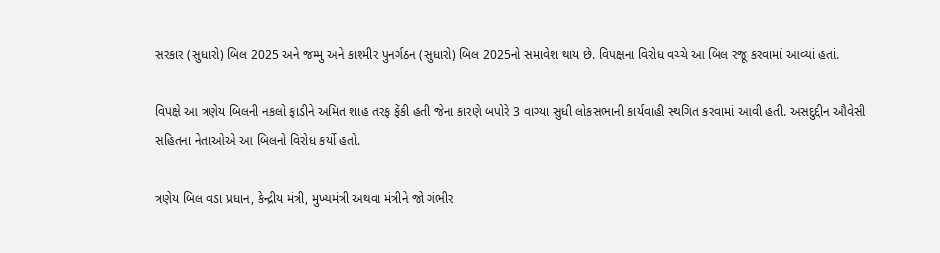સરકાર (સુધારો) બિલ 2025 અને જમ્મુ અને કાશ્મીર પુનર્ગઠન (સુધારો) બિલ 2025નો સમાવેશ થાય છે. વિપક્ષના વિરોધ વચ્ચે આ બિલ રજૂ કરવામાં આવ્યાં હતાં.

વિપક્ષે આ ત્રણેય બિલની નકલો ફાડીને અમિત શાહ તરફ ફેંકી હતી જેના કારણે બપોરે 3 વાગ્યા સુધી લોકસભાની કાર્યવાહી સ્થગિત કરવામાં આવી હતી. અસદુદ્દીન ઔવેસી સહિતના નેતાઓએ આ બિલનો વિરોધ કર્યો હતો.

ત્રણેય બિલ વડા પ્રધાન, કેન્દ્રીય મંત્રી, મુખ્યમંત્રી અથવા મંત્રીને જો ગંભીર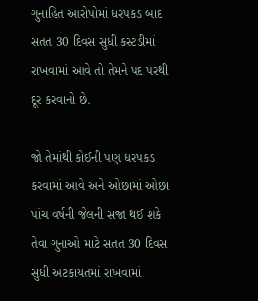ગુનાહિત આરોપોમાં ધરપકડ બાદ સતત 30 દિવસ સુધી કસ્ટડીમાં રાખવામાં આવે તો તેમને પદ પરથી દૂર કરવાનો છે.

જો તેમાંથી કોઈની પણ ધરપકડ કરવામાં આવે અને ઓછામાં ઓછા પાંચ વર્ષની જેલની સજા થઈ શકે તેવા ગુનાઓ માટે સતત 30 દિવસ સુધી અટકાયતમાં રાખવામાં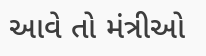આવે તો મંત્રીઓ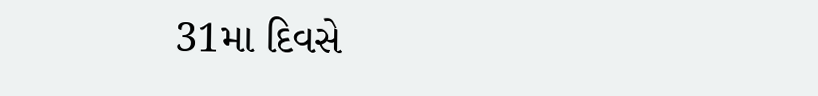31મા દિવસે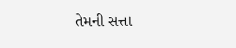તેમની સત્તા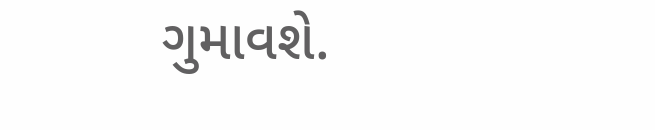ગુમાવશે.